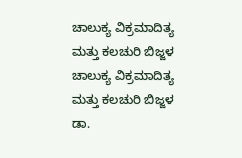ಚಾಲುಕ್ಯ ವಿಕ್ರಮಾದಿತ್ಯ ಮತ್ತು ಕಲಚುರಿ ಬಿಜ್ಜಳ
ಚಾಲುಕ್ಯ ವಿಕ್ರಮಾದಿತ್ಯ ಮತ್ತು ಕಲಚುರಿ ಬಿಜ್ಜಳ
ಡಾ.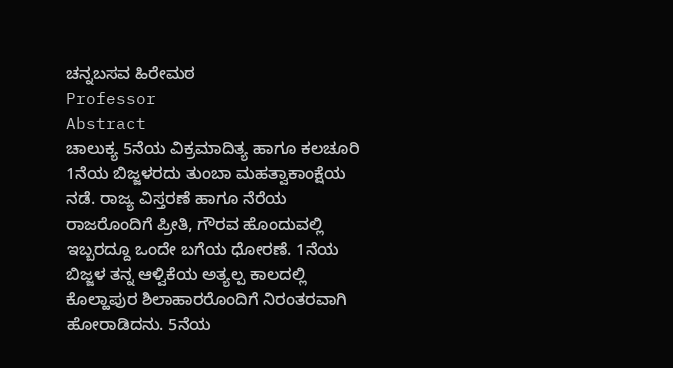ಚನ್ನಬಸವ ಹಿರೇಮಠ
Professor
Abstract
ಚಾಲುಕ್ಯ 5ನೆಯ ವಿಕ್ರಮಾದಿತ್ಯ ಹಾಗೂ ಕಲಚೂರಿ 1ನೆಯ ಬಿಜ್ಜಳರದು ತುಂಬಾ ಮಹತ್ವಾಕಾಂಕ್ಷೆಯ ನಡೆ. ರಾಜ್ಯ ವಿಸ್ತರಣೆ ಹಾಗೂ ನೆರೆಯ ರಾಜರೊಂದಿಗೆ ಪ್ರೀತಿ, ಗೌರವ ಹೊಂದುವಲ್ಲಿ ಇಬ್ಬರದ್ದೂ ಒಂದೇ ಬಗೆಯ ಧೋರಣೆ. 1ನೆಯ ಬಿಜ್ಜಳ ತನ್ನ ಆಳ್ವಿಕೆಯ ಅತ್ಯಲ್ಪ ಕಾಲದಲ್ಲಿ ಕೊಲ್ಹಾಪುರ ಶಿಲಾಹಾರರೊಂದಿಗೆ ನಿರಂತರವಾಗಿ ಹೋರಾಡಿದನು. 5ನೆಯ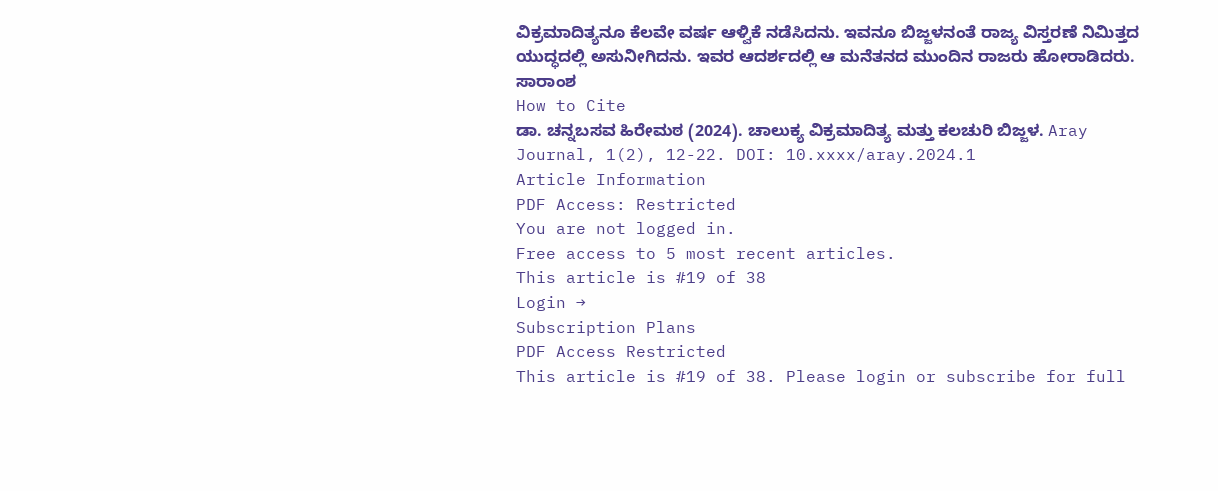ವಿಕ್ರಮಾದಿತ್ಯನೂ ಕೆಲವೇ ವರ್ಷ ಆಳ್ವಿಕೆ ನಡೆಸಿದನು. ಇವನೂ ಬಿಜ್ಜಳನಂತೆ ರಾಜ್ಯ ವಿಸ್ತರಣೆ ನಿಮಿತ್ತದ ಯುದ್ಧದಲ್ಲಿ ಅಸುನೀಗಿದನು. ಇವರ ಆದರ್ಶದಲ್ಲಿ ಆ ಮನೆತನದ ಮುಂದಿನ ರಾಜರು ಹೋರಾಡಿದರು.
ಸಾರಾಂಶ
How to Cite
ಡಾ. ಚನ್ನಬಸವ ಹಿರೇಮಠ (2024). ಚಾಲುಕ್ಯ ವಿಕ್ರಮಾದಿತ್ಯ ಮತ್ತು ಕಲಚುರಿ ಬಿಜ್ಜಳ. Aray Journal, 1(2), 12-22. DOI: 10.xxxx/aray.2024.1
Article Information
PDF Access: Restricted
You are not logged in.
Free access to 5 most recent articles.
This article is #19 of 38
Login →
Subscription Plans
PDF Access Restricted
This article is #19 of 38. Please login or subscribe for full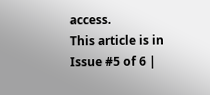access.
This article is in Issue #5 of 6 |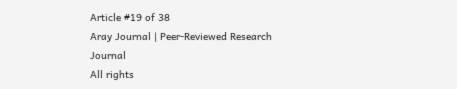Article #19 of 38
Aray Journal | Peer-Reviewed Research Journal
All rights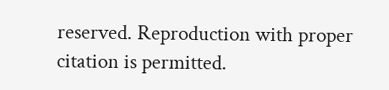reserved. Reproduction with proper citation is permitted.